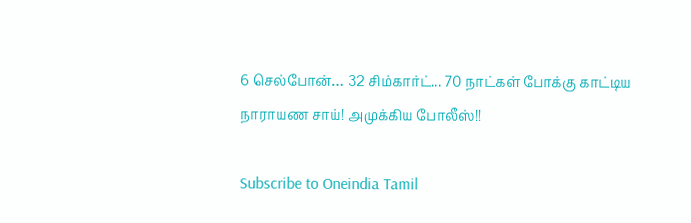6 செல்போன்… 32 சிம்கார்ட்... 70 நாட்கள் போக்கு காட்டிய நாராயண சாய்! அமுக்கிய போலீஸ்!!

Subscribe to Oneindia Tamil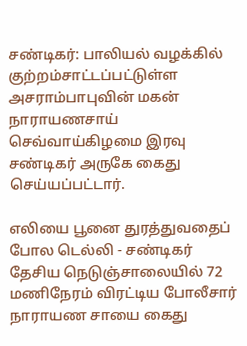சண்டிகர்: பாலியல் வழக்கில் குற்றம்சாட்டப்பட்டுள்ள அசராம்பாபுவின் மகன் நாராயணசாய் செவ்வாய்கிழமை இரவு சண்டிகர் அருகே கைது செய்யப்பட்டார்.

எலியை பூனை துரத்துவதைப் போல டெல்லி - சண்டிகர் தேசிய நெடுஞ்சாலையில் 72 மணிநேரம் விரட்டிய போலீசார் நாராயண சாயை கைது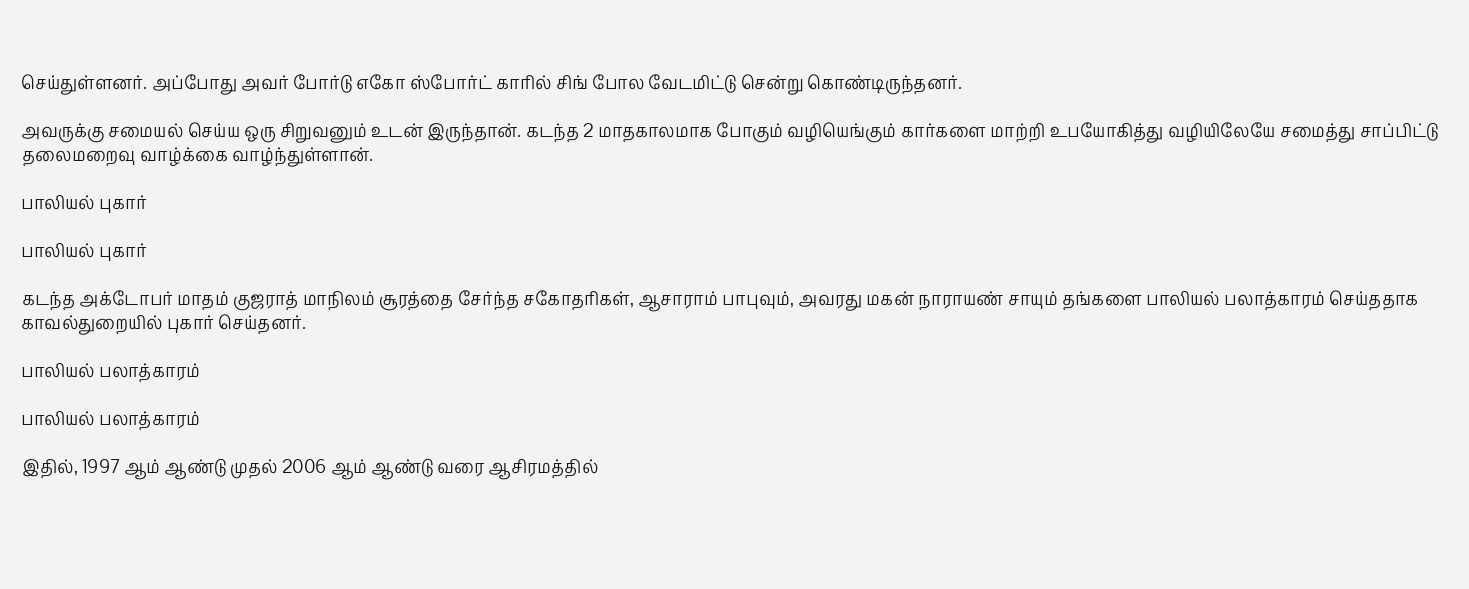செய்துள்ளனர். அப்போது அவர் போர்டு எகோ ஸ்போர்ட் காரில் சிங் போல வேடமிட்டு சென்று கொண்டிருந்தனர்.

அவருக்கு சமையல் செய்ய ஒரு சிறுவனும் உடன் இருந்தான். கடந்த 2 மாதகாலமாக போகும் வழியெங்கும் கார்களை மாற்றி உபயோகித்து வழியிலேயே சமைத்து சாப்பிட்டு தலைமறைவு வாழ்க்கை வாழ்ந்துள்ளான்.

பாலியல் புகார்

பாலியல் புகார்

கடந்த அக்டோபர் மாதம் குஜராத் மாநிலம் சூரத்தை சேர்ந்த சகோதரிகள், ஆசாராம் பாபுவும், அவரது மகன் நாராயண் சாயும் தங்களை பாலியல் பலாத்காரம் செய்ததாக காவல்துறையில் புகார் செய்தனர்.

பாலியல் பலாத்காரம்

பாலியல் பலாத்காரம்

இதில், 1997 ஆம் ஆண்டு முதல் 2006 ஆம் ஆண்டு வரை ஆசிரமத்தில்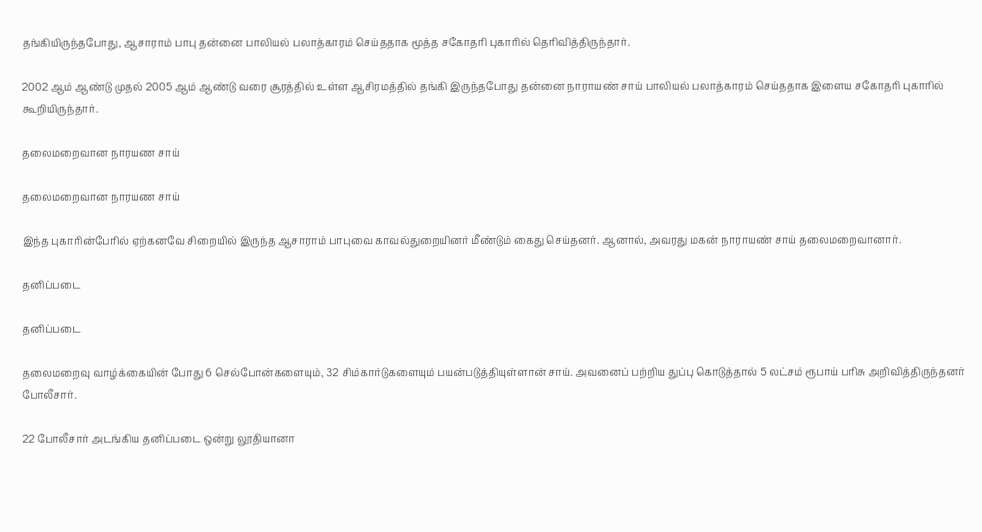தங்கியிருந்தபோது, ஆசாராம் பாபு தன்னை பாலியல் பலாத்காரம் செய்ததாக மூத்த சகோதரி புகாரில் தெரிவித்திருந்தார்.

2002 ஆம் ஆண்டு முதல் 2005 ஆம் ஆண்டு வரை சூரத்தில் உள்ள ஆசிரமத்தில் தங்கி இருந்தபோது தன்னை நாராயண் சாய் பாலியல் பலாத்காரம் செய்ததாக இளைய சகோதரி புகாரில் கூறியிருந்தார்.

தலைமறைவான நாரயண சாய்

தலைமறைவான நாரயண சாய்

இந்த புகாரின்பேரில் ஏற்கனவே சிறையில் இருந்த ஆசாராம் பாபுவை காவல்துறையினர் மீண்டும் கைது செய்தனர். ஆனால், அவரது மகன் நாராயண் சாய் தலைமறைவானார்.

தனிப்படை

தனிப்படை

தலைமறைவு வாழ்க்கையின் போது 6 செல்போன்களையும், 32 சிம்கார்டுகளையும் பயன்படுத்தியுள்ளான் சாய். அவனைப் பற்றிய துப்பு கொடுத்தால் 5 லட்சம் ரூபாய் பரிசு அறிவித்திருந்தனர் போலீசார்.

22 போலீசார் அடங்கிய தனிப்படை ஒன்று லூதியானா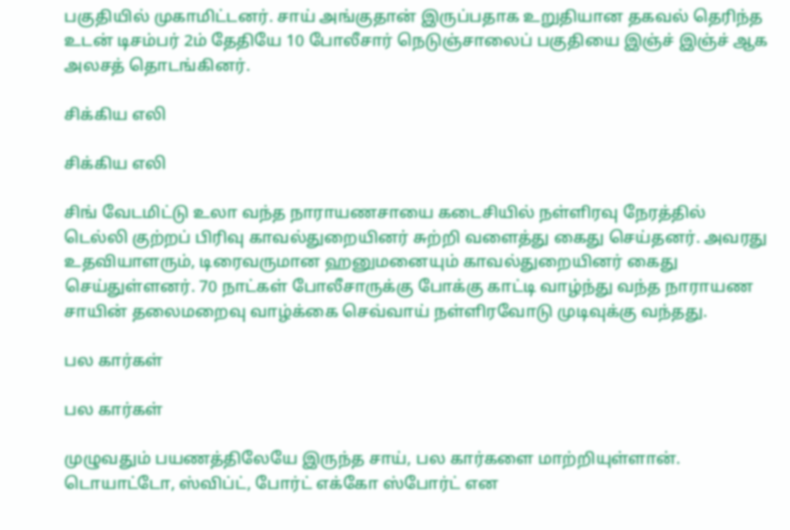பகுதியில் முகாமிட்டனர். சாய் அங்குதான் இருப்பதாக உறுதியான தகவல் தெரிந்த உடன் டிசம்பர் 2ம் தேதியே 10 போலீசார் நெடுஞ்சாலைப் பகுதியை இஞ்ச் இஞ்ச் ஆக அலசத் தொடங்கினர்.

சிக்கிய எலி

சிக்கிய எலி

சிங் வேடமிட்டு உலா வந்த நாராயணசாயை கடைசியில் நள்ளிரவு நேரத்தில் டெல்லி குற்றப் பிரிவு காவல்துறையினர் சுற்றி வளைத்து கைது செய்தனர். அவரது உதவியாளரும், டிரைவருமான ஹனுமனையும் காவல்துறையினர் கைது செய்துள்ளனர். 70 நாட்கள் போலீசாருக்கு போக்கு காட்டி வாழ்ந்து வந்த நாராயண சாயின் தலைமறைவு வாழ்க்கை செவ்வாய் நள்ளிரவோடு முடிவுக்கு வந்தது.

பல கார்கள்

பல கார்கள்

முழுவதும் பயணத்திலேயே இருந்த சாய், பல கார்களை மாற்றியுள்ளான். டொயாட்டோ, ஸ்விப்ட், போர்ட் எக்கோ ஸ்போர்ட் என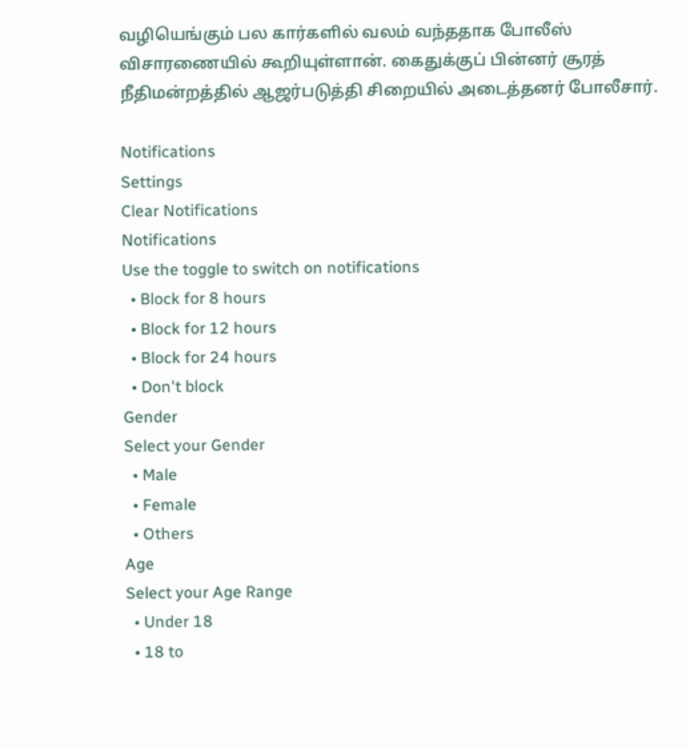வழியெங்கும் பல கார்களில் வலம் வந்ததாக போலீஸ் விசாரணையில் கூறியுள்ளான். கைதுக்குப் பின்னர் சூரத் நீதிமன்றத்தில் ஆஜர்படுத்தி சிறையில் அடைத்தனர் போலீசார்.

Notifications
Settings
Clear Notifications
Notifications
Use the toggle to switch on notifications
  • Block for 8 hours
  • Block for 12 hours
  • Block for 24 hours
  • Don't block
Gender
Select your Gender
  • Male
  • Female
  • Others
Age
Select your Age Range
  • Under 18
  • 18 to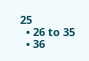25
  • 26 to 35
  • 36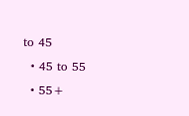to 45
  • 45 to 55
  • 55+